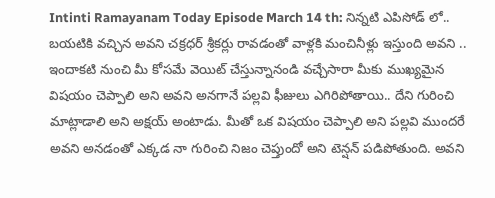Intinti Ramayanam Today Episode March 14 th: నిన్నటి ఎపిసోడ్ లో.. బయటికి వచ్చిన అవని చక్రధర్ శ్రీకర్లు రావడంతో వాళ్లకి మంచినీళ్లు ఇస్తుంది అవని .. ఇందాకటి నుంచి మీ కోసమే వెయిట్ చేస్తున్నానండి వచ్చేసారా మీకు ముఖ్యమైన విషయం చెప్పాలి అని అవని అనగానే పల్లవి ఫీజులు ఎగిరిపోతాయి.. దేని గురించి మాట్లాడాలి అని అక్షయ్ అంటాడు. మీతో ఒక విషయం చెప్పాలి అని పల్లవి ముందరే అవని అనడంతో ఎక్కడ నా గురించి నిజం చెప్తుందో అని టెన్షన్ పడిపోతుంది. అవని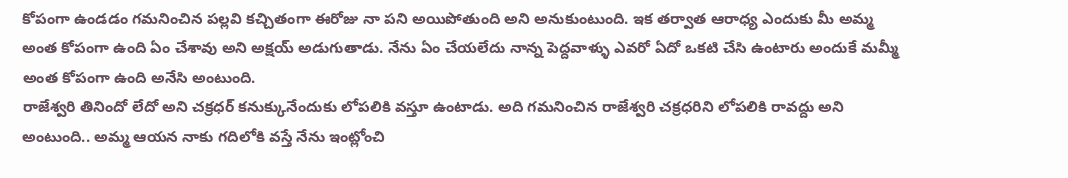కోపంగా ఉండడం గమనించిన పల్లవి కచ్చితంగా ఈరోజు నా పని అయిపోతుంది అని అనుకుంటుంది. ఇక తర్వాత ఆరాధ్య ఎందుకు మీ అమ్మ అంత కోపంగా ఉంది ఏం చేశావు అని అక్షయ్ అడుగుతాడు. నేను ఏం చేయలేదు నాన్న పెద్దవాళ్ళు ఎవరో ఏదో ఒకటి చేసి ఉంటారు అందుకే మమ్మీ అంత కోపంగా ఉంది అనేసి అంటుంది.
రాజేశ్వరి తినిందో లేదో అని చక్రధర్ కనుక్కునేందుకు లోపలికి వస్తూ ఉంటాడు. అది గమనించిన రాజేశ్వరి చక్రధరిని లోపలికి రావద్దు అని అంటుంది.. అమ్మ ఆయన నాకు గదిలోకి వస్తే నేను ఇంట్లోంచి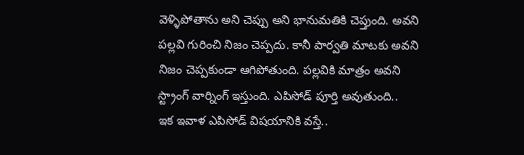వెళ్ళిపోతాను అని చెప్పు అని భానుమతికి చెప్తుంది. అవని పల్లవి గురించి నిజం చెప్పదు. కానీ పార్వతి మాటకు అవని నిజం చెప్పకుండా ఆగిపోతుంది. పల్లవికి మాత్రం అవని స్ట్రాంగ్ వార్నింగ్ ఇస్తుంది. ఎపిసోడ్ పూర్తి అవుతుంది..
ఇక ఇవాళ ఎపిసోడ్ విషయానికి వస్తే..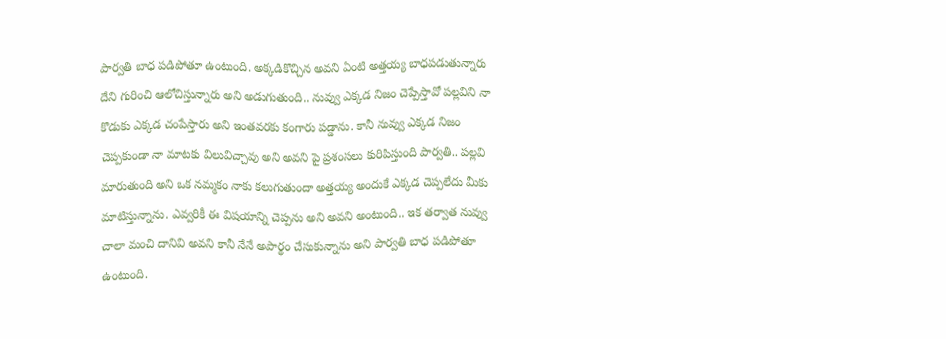పార్వతి బాధ పడిపోతూ ఉంటుంది. అక్కడికొచ్చిన అవని ఏంటి అత్తయ్య బాధపడుతున్నారు దేని గురించి ఆలోచిస్తున్నారు అని అడుగుతుంది.. నువ్వు ఎక్కడ నిజం చెప్పేస్తావో పల్లవిని నా కొడుకు ఎక్కడ చంపేస్తారు అని ఇంతవరకు కంగారు పడ్డాను. కానీ నువ్వు ఎక్కడ నిజం చెప్పకుండా నా మాటకు విలువిచ్చావు అని అవని పై ప్రశంసలు కురిపిస్తుంది పార్వతి.. పల్లవి మారుతుంది అని ఒక నమ్మకం నాకు కలుగుతుందా అత్తయ్య అందుకే ఎక్కడ చెప్పలేదు మీకు మాటిస్తున్నాను. ఎవ్వరికీ ఈ విషయాన్ని చెప్పను అని అవని అంటుంది.. ఇక తర్వాత నువ్వు చాలా మంచి దానివి అవని కానీ నేనే అపార్థం చేసుకున్నాను అని పార్వతి బాధ పడిపోతూ ఉంటుంది.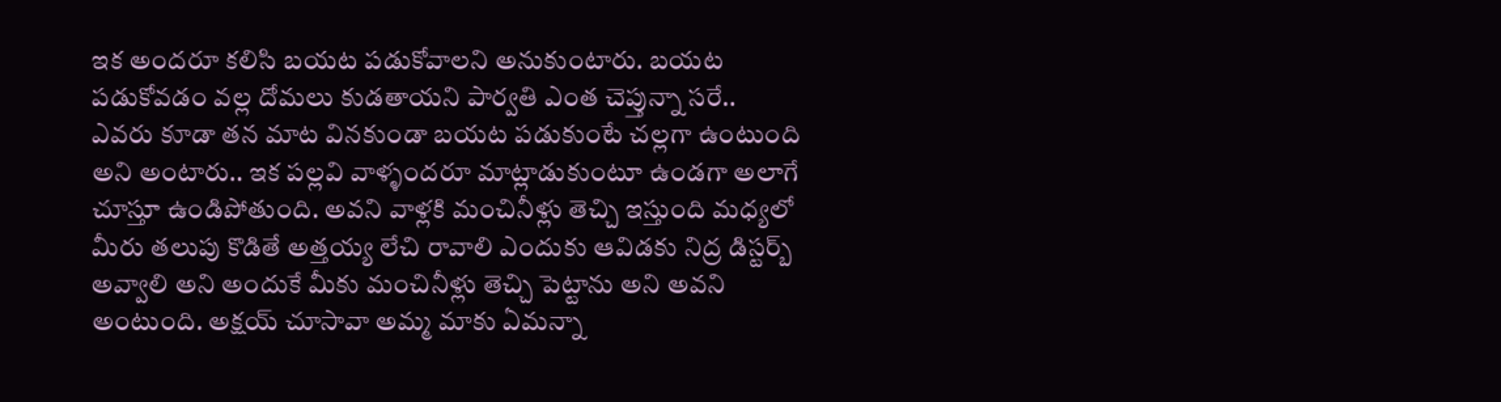ఇక అందరూ కలిసి బయట పడుకోవాలని అనుకుంటారు. బయట పడుకోవడం వల్ల దోమలు కుడతాయని పార్వతి ఎంత చెప్తున్నా సరే.. ఎవరు కూడా తన మాట వినకుండా బయట పడుకుంటే చల్లగా ఉంటుంది అని అంటారు.. ఇక పల్లవి వాళ్ళందరూ మాట్లాడుకుంటూ ఉండగా అలాగే చూస్తూ ఉండిపోతుంది. అవని వాళ్లకి మంచినీళ్లు తెచ్చి ఇస్తుంది మధ్యలో మీరు తలుపు కొడితే అత్తయ్య లేచి రావాలి ఎందుకు ఆవిడకు నిద్ర డిస్టర్బ్ అవ్వాలి అని అందుకే మీకు మంచినీళ్లు తెచ్చి పెట్టాను అని అవని అంటుంది. అక్షయ్ చూసావా అమ్మ మాకు ఏమన్నా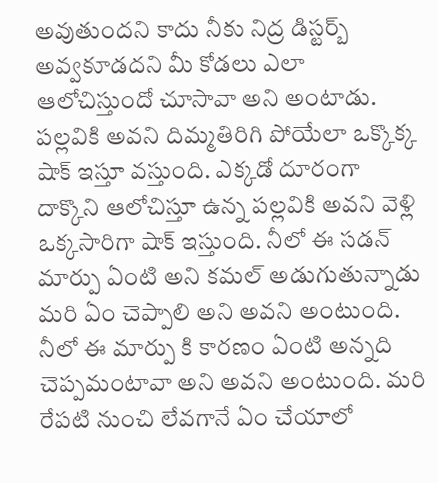అవుతుందని కాదు నీకు నిద్ర డిస్టర్బ్ అవ్వకూడదని మీ కోడలు ఎలా ఆలోచిస్తుందో చూసావా అని అంటాడు.
పల్లవికి అవని దిమ్మతిరిగి పోయేలా ఒక్కొక్క షాక్ ఇస్తూ వస్తుంది. ఎక్కడో దూరంగా దాక్కొని ఆలోచిస్తూ ఉన్న పల్లవికి అవని వెళ్లి ఒక్కసారిగా షాక్ ఇస్తుంది. నీలో ఈ సడన్ మార్పు ఏంటి అని కమల్ అడుగుతున్నాడు మరి ఏం చెప్పాలి అని అవని అంటుంది. నీలో ఈ మార్పు కి కారణం ఏంటి అన్నది చెప్పమంటావా అని అవని అంటుంది. మరి రేపటి నుంచి లేవగానే ఏం చేయాలో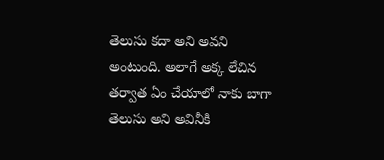తెలుసు కదా అని అవని అంటుంది. అలాగే అక్క లేచిన తర్వాత ఏం చేయాలో నాకు బాగా తెలుసు అని అవినీకి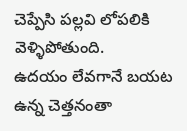చెప్పేసి పల్లవి లోపలికి వెళ్ళిపోతుంది.
ఉదయం లేవగానే బయట ఉన్న చెత్తనంతా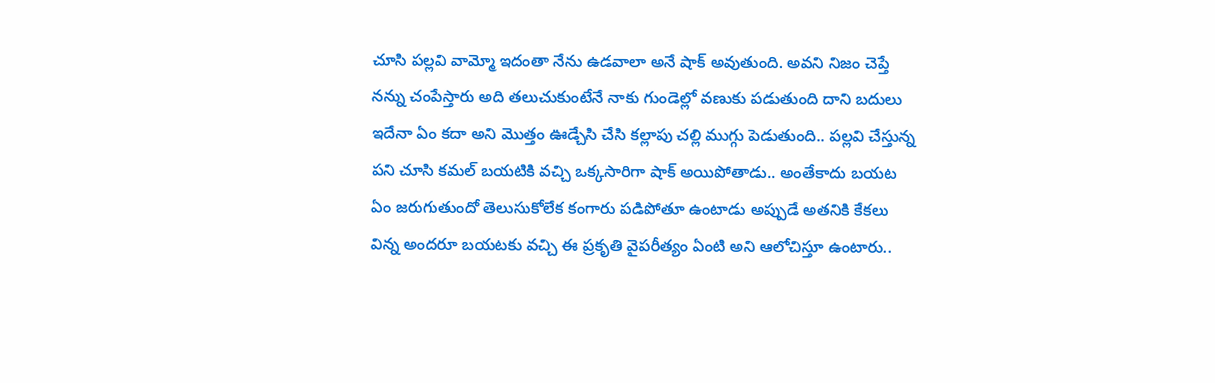చూసి పల్లవి వామ్మో ఇదంతా నేను ఉడవాలా అనే షాక్ అవుతుంది. అవని నిజం చెప్తే నన్ను చంపేస్తారు అది తలుచుకుంటేనే నాకు గుండెల్లో వణుకు పడుతుంది దాని బదులు ఇదేనా ఏం కదా అని మొత్తం ఊడ్చేసి చేసి కల్లాపు చల్లి ముగ్గు పెడుతుంది.. పల్లవి చేస్తున్న పని చూసి కమల్ బయటికి వచ్చి ఒక్కసారిగా షాక్ అయిపోతాడు.. అంతేకాదు బయట ఏం జరుగుతుందో తెలుసుకోలేక కంగారు పడిపోతూ ఉంటాడు అప్పుడే అతనికి కేకలు విన్న అందరూ బయటకు వచ్చి ఈ ప్రకృతి వైపరీత్యం ఏంటి అని ఆలోచిస్తూ ఉంటారు..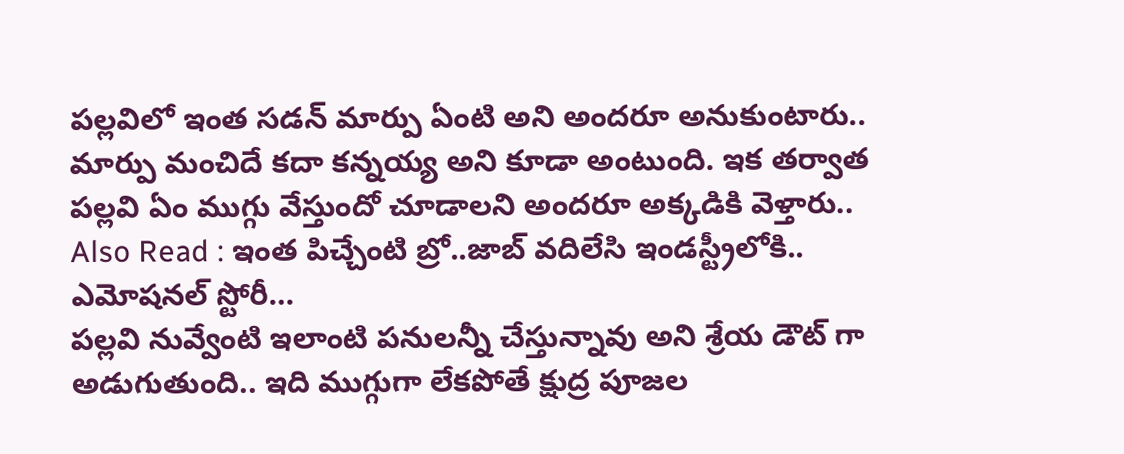పల్లవిలో ఇంత సడన్ మార్పు ఏంటి అని అందరూ అనుకుంటారు.. మార్పు మంచిదే కదా కన్నయ్య అని కూడా అంటుంది. ఇక తర్వాత పల్లవి ఏం ముగ్గు వేస్తుందో చూడాలని అందరూ అక్కడికి వెళ్తారు..
Also Read : ఇంత పిచ్చేంటి బ్రో..జాబ్ వదిలేసి ఇండస్ట్రీలోకి.. ఎమోషనల్ స్టోరీ…
పల్లవి నువ్వేంటి ఇలాంటి పనులన్నీ చేస్తున్నావు అని శ్రేయ డౌట్ గా అడుగుతుంది.. ఇది ముగ్గుగా లేకపోతే క్షుద్ర పూజల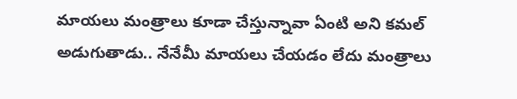మాయలు మంత్రాలు కూడా చేస్తున్నావా ఏంటి అని కమల్ అడుగుతాడు.. నేనేమీ మాయలు చేయడం లేదు మంత్రాలు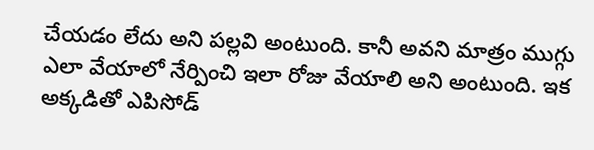చేయడం లేదు అని పల్లవి అంటుంది. కానీ అవని మాత్రం ముగ్గు ఎలా వేయాలో నేర్పించి ఇలా రోజు వేయాలి అని అంటుంది. ఇక అక్కడితో ఎపిసోడ్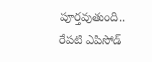పూర్తవుతుంది.. రేపటి ఎపిసోడ్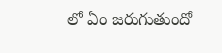లో ఏం జరుగుతుందో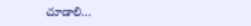చూడాలి…